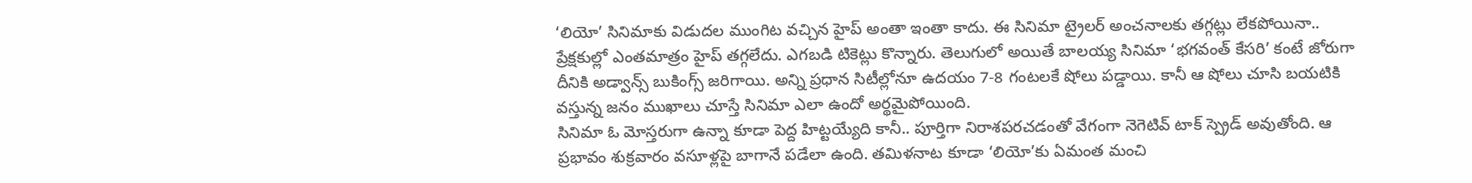‘లియో’ సినిమాకు విడుదల ముంగిట వచ్చిన హైప్ అంతా ఇంతా కాదు. ఈ సినిమా ట్రైలర్ అంచనాలకు తగ్గట్లు లేకపోయినా.. ప్రేక్షకుల్లో ఎంతమాత్రం హైప్ తగ్గలేదు. ఎగబడి టికెట్లు కొన్నారు. తెలుగులో అయితే బాలయ్య సినిమా ‘భగవంత్ కేసరి’ కంటే జోరుగా దీనికి అడ్వాన్స్ బుకింగ్స్ జరిగాయి. అన్ని ప్రధాన సిటీల్లోనూ ఉదయం 7-8 గంటలకే షోలు పడ్డాయి. కానీ ఆ షోలు చూసి బయటికి వస్తున్న జనం ముఖాలు చూస్తే సినిమా ఎలా ఉందో అర్థమైపోయింది.
సినిమా ఓ మోస్తరుగా ఉన్నా కూడా పెద్ద హిట్టయ్యేది కానీ.. పూర్తిగా నిరాశపరచడంతో వేగంగా నెగెటివ్ టాక్ స్ప్రెడ్ అవుతోంది. ఆ ప్రభావం శుక్రవారం వసూళ్లపై బాగానే పడేలా ఉంది. తమిళనాట కూడా ‘లియో’కు ఏమంత మంచి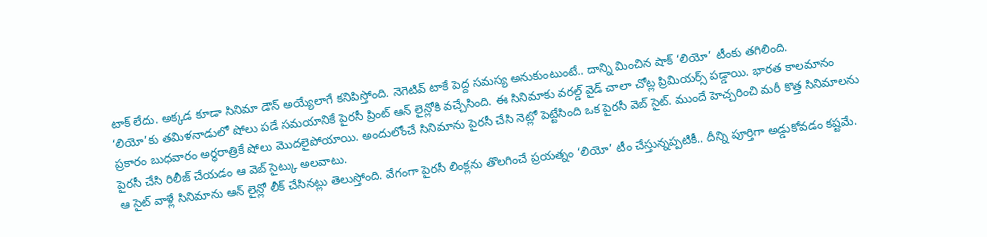టాక్ లేదు. అక్కడ కూడా సినిమా డౌన్ అయ్యేలాగే కనిపిస్తోంది. నెగెటివ్ టాకే పెద్ద సమస్య అనుకుంటుంటే.. దాన్ని మించిన షాక్ ‘లియో’ టీంకు తగిలింది.
‘లియో’కు తమిళనాడులో షోలు పడే సమయానికే పైరసీ ప్రింట్ ఆన్ లైన్లోకి వచ్చేసింది. ఈ సినిమాకు వరల్డ్ వైడ్ చాలా చోట్ల ప్రిమియర్స్ పడ్డాయి. భారత కాలమానం ప్రకారం బుధవారం అర్ధరాత్రికే షోలు మొదలైపోయాయి. అందులోంచే సినిమాను పైరసీ చేసి నెట్లో పెట్టేసింది ఒక పైరసీ వెబ్ సైట్. ముందే హెచ్చరించి మరీ కొత్త సినిమాలను పైరసీ చేసి రిలీజ్ చేయడం ఆ వెబ్ సైట్కు అలవాటు.
ఆ సైట్ వాళ్లే సినిమాను ఆన్ లైన్లో లీక్ చేసినట్లు తెలుస్తోంది. వేగంగా పైరసీ లింక్లను తొలగించే ప్రయత్నం ‘లియో’ టీం చేస్తున్నప్పటికీ.. దీన్ని పూర్తిగా అడ్డుకోవడం కష్టమే.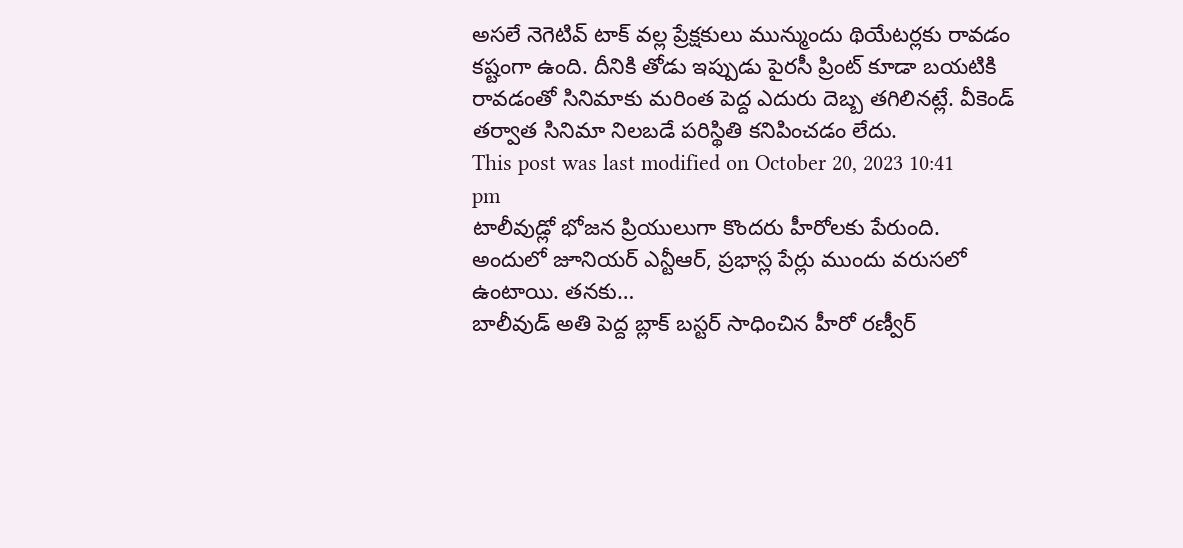అసలే నెగెటివ్ టాక్ వల్ల ప్రేక్షకులు మున్ముందు థియేటర్లకు రావడం కష్టంగా ఉంది. దీనికి తోడు ఇప్పుడు పైరసీ ప్రింట్ కూడా బయటికి రావడంతో సినిమాకు మరింత పెద్ద ఎదురు దెబ్బ తగిలినట్లే. వీకెండ్ తర్వాత సినిమా నిలబడే పరిస్థితి కనిపించడం లేదు.
This post was last modified on October 20, 2023 10:41 pm
టాలీవుడ్లో భోజన ప్రియులుగా కొందరు హీరోలకు పేరుంది. అందులో జూనియర్ ఎన్టీఆర్, ప్రభాస్ల పేర్లు ముందు వరుసలో ఉంటాయి. తనకు…
బాలీవుడ్ అతి పెద్ద బ్లాక్ బస్టర్ సాధించిన హీరో రణ్వీర్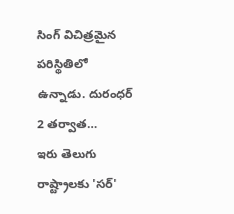సింగ్ విచిత్రమైన పరిస్థితిలో ఉన్నాడు. దురంధర్ 2 తర్వాత…
ఇరు తెలుగు రాష్ట్రాలకు 'సర్'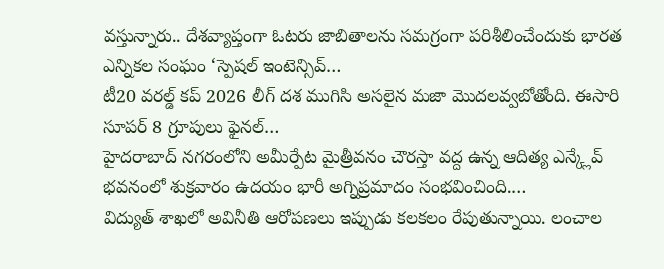వస్తున్నారు.. దేశవ్యాప్తంగా ఓటరు జాబితాలను సమగ్రంగా పరిశీలించేందుకు భారత ఎన్నికల సంఘం ‘స్పెషల్ ఇంటెన్సివ్…
టీ20 వరల్డ్ కప్ 2026 లీగ్ దశ ముగిసి అసలైన మజా మొదలవ్వబోతోంది. ఈసారి సూపర్ 8 గ్రూపులు ఫైనల్…
హైదరాబాద్ నగరంలోని అమీర్పేట మైత్రీవనం చౌరస్తా వద్ద ఉన్న ఆదిత్య ఎన్క్లేవ్ భవనంలో శుక్రవారం ఉదయం భారీ అగ్నిప్రమాదం సంభవించింది.…
విద్యుత్ శాఖలో అవినీతి ఆరోపణలు ఇప్పుడు కలకలం రేపుతున్నాయి. లంచాల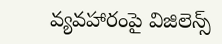వ్యవహారంపై విజిలెన్స్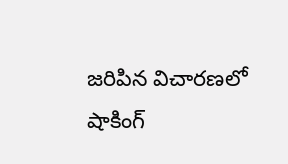జరిపిన విచారణలో షాకింగ్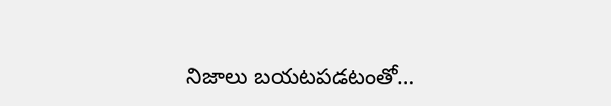నిజాలు బయటపడటంతో…